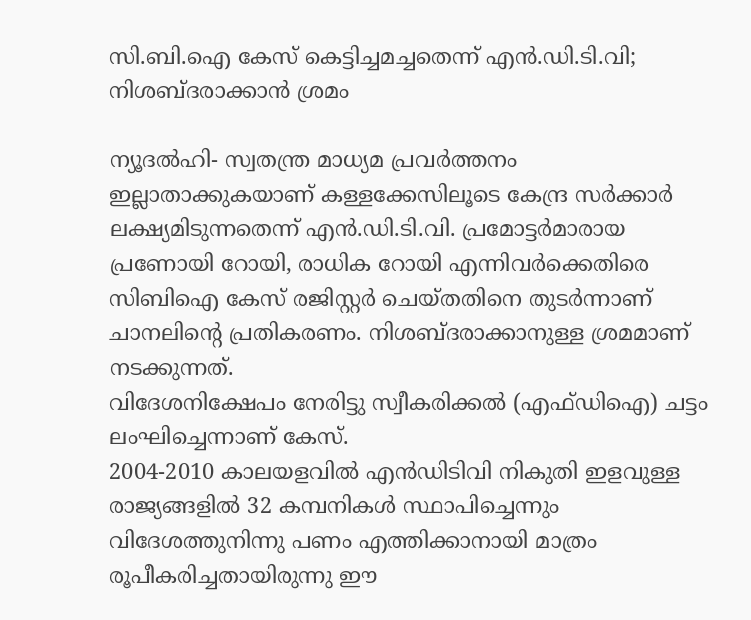സി.ബി.ഐ കേസ് കെട്ടിച്ചമച്ചതെന്ന് എന്‍.ഡി.ടി.വി; നിശബ്ദരാക്കാന്‍ ശ്രമം

ന്യൂദല്‍ഹി- സ്വതന്ത്ര മാധ്യമ പ്രവര്‍ത്തനം ഇല്ലാതാക്കുകയാണ് കള്ളക്കേസിലൂടെ കേന്ദ്ര സര്‍ക്കാര്‍ ലക്ഷ്യമിടുന്നതെന്ന് എന്‍.ഡി.ടി.വി. പ്രമോട്ടര്‍മാരായ പ്രണോയി റോയി, രാധിക റോയി എന്നിവര്‍ക്കെതിരെ സിബിഐ കേസ് രജിസ്റ്റര്‍ ചെയ്തതിനെ തുടര്‍ന്നാണ് ചാനലിന്റെ പ്രതികരണം. നിശബ്ദരാക്കാനുള്ള ശ്രമമാണ് നടക്കുന്നത്.
വിദേശനിക്ഷേപം നേരിട്ടു സ്വീകരിക്കല്‍ (എഫ്ഡിഐ) ചട്ടം ലംഘിച്ചെന്നാണ് കേസ്.
2004-2010 കാലയളവില്‍ എന്‍ഡിടിവി നികുതി ഇളവുള്ള രാജ്യങ്ങളില്‍ 32 കമ്പനികള്‍ സ്ഥാപിച്ചെന്നും വിദേശത്തുനിന്നു പണം എത്തിക്കാനായി മാത്രം രൂപീകരിച്ചതായിരുന്നു ഈ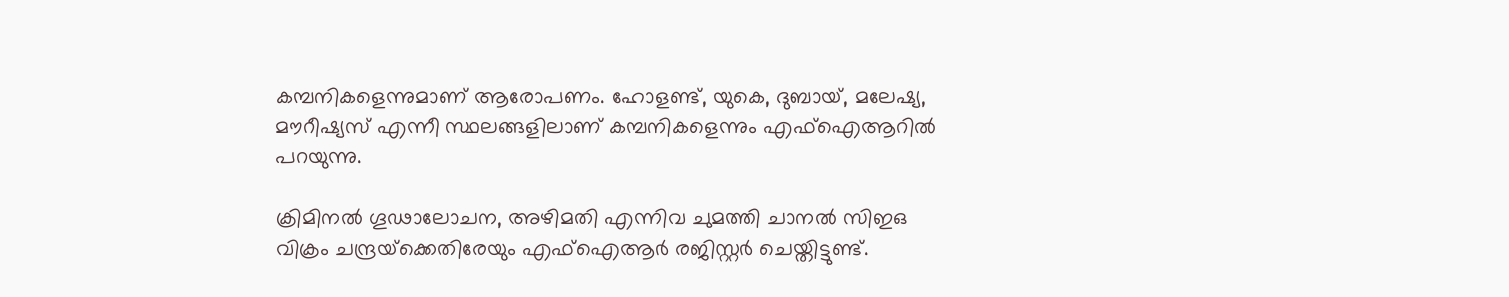കമ്പനികളെന്നുമാണ് ആരോപണം. ഹോളണ്ട്, യുകെ, ദുബായ്, മലേഷ്യ, മൗറീഷ്യസ് എന്നീ സ്ഥലങ്ങളിലാണ് കമ്പനികളെന്നും എഫ്‌ഐആറില്‍ പറയുന്നു.

ക്രിമിനല്‍ ഗൂഢാലോചന, അഴിമതി എന്നിവ ചുമത്തി ചാനല്‍ സിഇഒ വിക്രം ചന്ദ്രയ്‌ക്കെതിരേയും എഫ്‌ഐആര്‍ രജിസ്റ്റര്‍ ചെയ്തിട്ടുണ്ട്.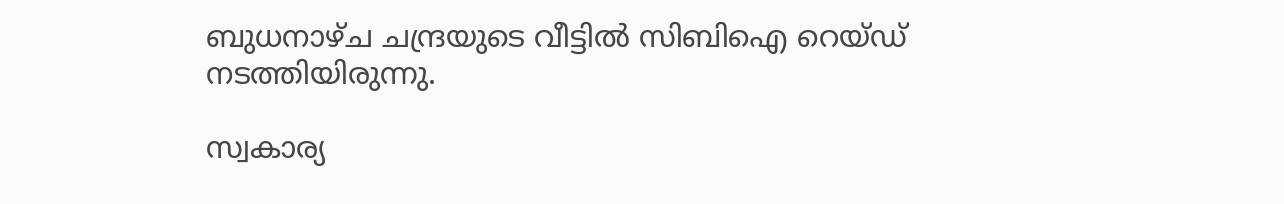ബുധനാഴ്ച ചന്ദ്രയുടെ വീട്ടില്‍ സിബിഐ റെയ്ഡ് നടത്തിയിരുന്നു.

സ്വകാര്യ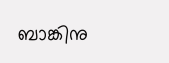ബാങ്കിനു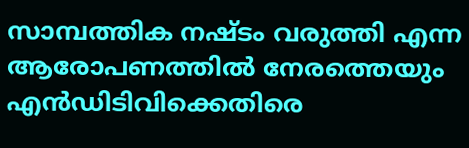സാമ്പത്തിക നഷ്ടം വരുത്തി എന്ന ആരോപണത്തില്‍ നേരത്തെയും എന്‍ഡിടിവിക്കെതിരെ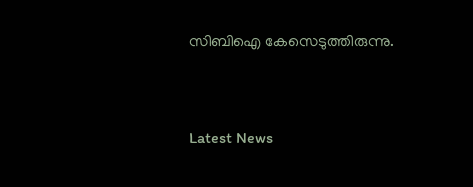സിബിഐ കേസെടുത്തിരുന്നു.



Latest News